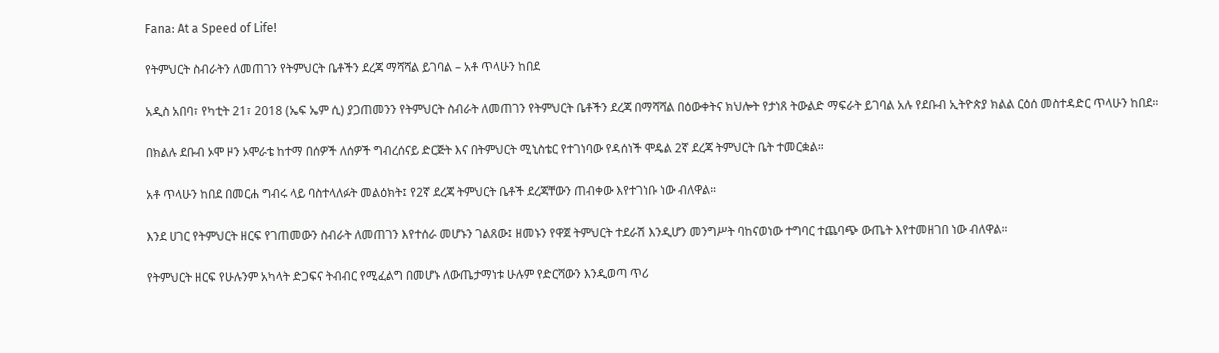Fana: At a Speed of Life!

የትምህርት ስብራትን ለመጠገን የትምህርት ቤቶችን ደረጃ ማሻሻል ይገባል – አቶ ጥላሁን ከበደ

አዲስ አበባ፣ የካቲት 21፣ 2018 (ኤፍ ኤም ሲ) ያጋጠመንን የትምህርት ስብራት ለመጠገን የትምህርት ቤቶችን ደረጃ በማሻሻል በዕውቀትና ክህሎት የታነጸ ትውልድ ማፍራት ይገባል አሉ የደቡብ ኢትዮጵያ ክልል ርዕሰ መስተዳድር ጥላሁን ከበደ።

በክልሉ ደቡብ ኦሞ ዞን ኦሞራቴ ከተማ በሰዎች ለሰዎች ግብረሰናይ ድርጅት እና በትምህርት ሚኒስቴር የተገነባው የዳሰነች ሞዴል 2ኛ ደረጃ ትምህርት ቤት ተመርቋል።

አቶ ጥላሁን ከበደ በመርሐ ግብሩ ላይ ባስተላለፉት መልዕክት፤ የ2ኛ ደረጃ ትምህርት ቤቶች ደረጃቸውን ጠብቀው እየተገነቡ ነው ብለዋል።

እንደ ሀገር የትምህርት ዘርፍ የገጠመውን ስብራት ለመጠገን እየተሰራ መሆኑን ገልጸው፤ ዘመኑን የዋጀ ትምህርት ተደራሽ እንዲሆን መንግሥት ባከናወነው ተግባር ተጨባጭ ውጤት እየተመዘገበ ነው ብለዋል።

የትምህርት ዘርፍ የሁሉንም አካላት ድጋፍና ትብብር የሚፈልግ በመሆኑ ለውጤታማነቱ ሁሉም የድርሻውን እንዲወጣ ጥሪ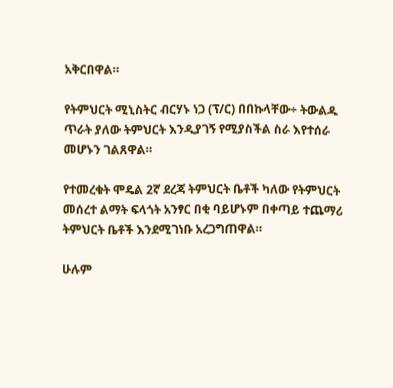አቅርበዋል።

የትምህርት ሚኒስትር ብርሃኑ ነጋ (ፕ/ር) በበኩላቸው÷ ትውልዱ ጥራት ያለው ትምህርት እንዲያገኝ የሚያስችል ስራ እየተሰራ መሆኑን ገልጸዋል።

የተመረቁት ሞዴል 2ኛ ደረጃ ትምህርት ቤቶች ካለው የትምህርት መሰረተ ልማት ፍላጎት አንፃር በቂ ባይሆኑም በቀጣይ ተጨማሪ ትምህርት ቤቶች እንደሚገነቡ አረጋግጠዋል።

ሁሉም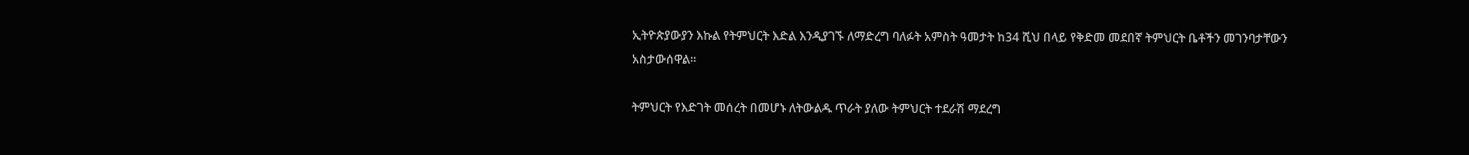ኢትዮጵያውያን እኩል የትምህርት እድል እንዲያገኙ ለማድረግ ባለፉት አምስት ዓመታት ከ34 ሺህ በላይ የቅድመ መደበኛ ትምህርት ቤቶችን መገንባታቸውን አስታውሰዋል።

ትምህርት የእድገት መሰረት በመሆኑ ለትውልዱ ጥራት ያለው ትምህርት ተደራሽ ማደረግ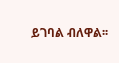ይገባል ብለዋል፡፡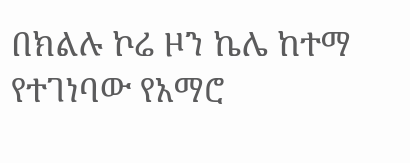በክልሉ ኮሬ ዞን ኬሌ ከተማ የተገነባው የአማሮ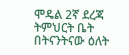ሞዴል 2ኛ ደረጃ ትምህርት ቤት በትናንትናው ዕለት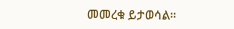መመረቁ ይታወሳል።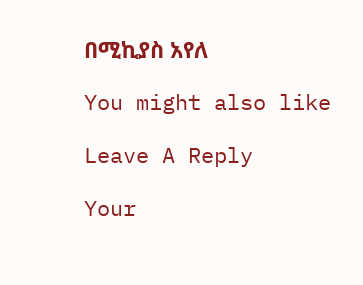በሚኪያስ አየለ

You might also like

Leave A Reply

Your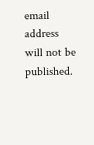email address will not be published.